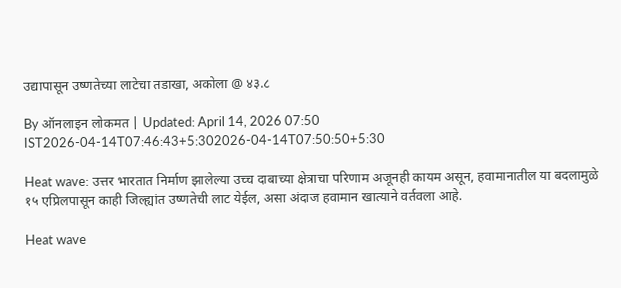उद्यापासून उष्णतेच्या लाटेचा तडाखा, अकोला @ ४३.८

By ऑनलाइन लोकमत | Updated: April 14, 2026 07:50 IST2026-04-14T07:46:43+5:302026-04-14T07:50:50+5:30

Heat wave: उत्तर भारतात निर्माण झालेल्या उच्च दाबाच्या क्षेत्राचा परिणाम अजूनही कायम असून, हवामानातील या बदलामुळे १५ एप्रिलपासून काही जिल्ह्यांत उष्णतेची लाट येईल, असा अंदाज हवामान खात्याने वर्तवला आहे.

Heat wave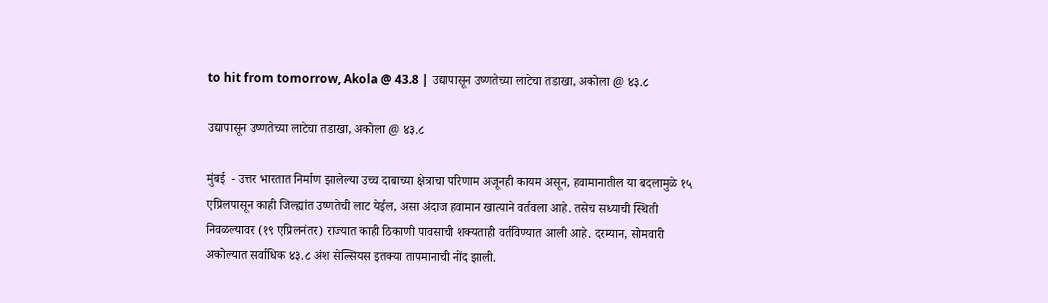to hit from tomorrow, Akola @ 43.8 | उद्यापासून उष्णतेच्या लाटेचा तडाखा, अकोला @ ४३.८

उद्यापासून उष्णतेच्या लाटेचा तडाखा, अकोला @ ४३.८

मुंबई  - उत्तर भारतात निर्माण झालेल्या उच्च दाबाच्या क्षेत्राचा परिणाम अजूनही कायम असून, हवामानातील या बदलामुळे १५ एप्रिलपासून काही जिल्ह्यांत उष्णतेची लाट येईल, असा अंदाज हवामान खात्याने वर्तवला आहे. तसेच सध्याची स्थिती निवळल्यावर (१९ एप्रिलनंतर) राज्यात काही ठिकाणी पावसाची शक्यताही वर्तविण्यात आली आहे. दरम्यान, सोमवारी अकोल्यात सर्वाधिक ४३.८ अंश सेल्सियस इतक्या तापमानाची नोंद झाली.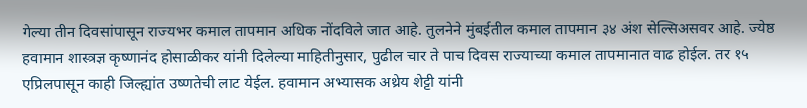गेल्या तीन दिवसांपासून राज्यभर कमाल तापमान अधिक नोंदविले जात आहे. तुलनेने मुंबईतील कमाल तापमान ३४ अंश सेल्सिअसवर आहे. ज्येष्ठ हवामान शास्त्रज्ञ कृष्णानंद होसाळीकर यांनी दिलेल्या माहितीनुसार, पुढील चार ते पाच दिवस राज्याच्या कमाल तापमानात वाढ होईल. तर १५ एप्रिलपासून काही जिल्ह्यांत उष्णतेची लाट येईल. हवामान अभ्यासक अथ्रेय शेट्टी यांनी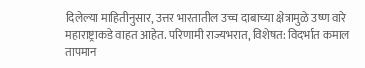दिलेल्या माहितीनुसार, उत्तर भारतातील उच्च दाबाच्या क्षेत्रामुळे उष्ण वारे महाराष्ट्राकडे वाहत आहेत. परिणामी राज्यभरात, विशेषत: विदर्भात कमाल तापमान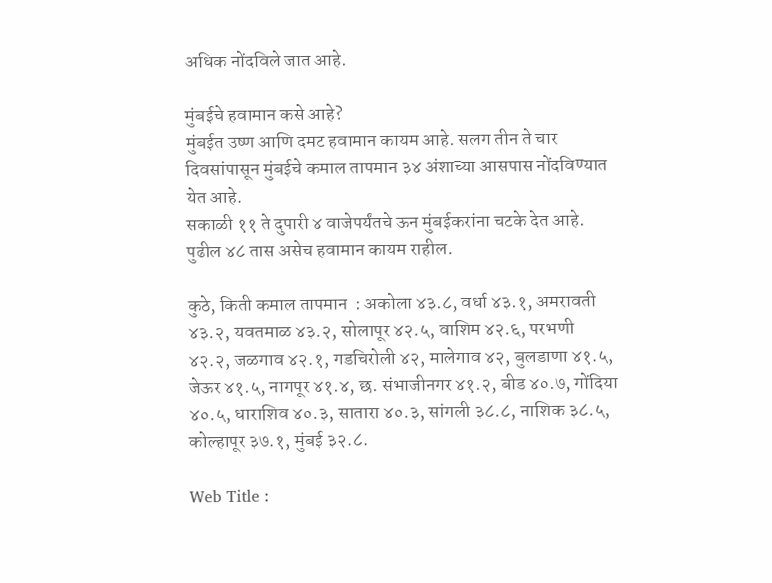अधिक नोंदविले जात आहे.

मुंबईचे हवामान कसे आहे?
मुंबईत उष्ण आणि दमट हवामान कायम आहे. सलग तीन ते चार दिवसांपासून मुंबईचे कमाल तापमान ३४ अंशाच्या आसपास नोंदविण्यात येत आहे.
सकाळी ११ ते दुपारी ४ वाजेपर्यंतचे ऊन मुंबईकरांना चटके देत आहे. पुढील ४८ तास असेच हवामान कायम राहील.

कुठे, किती कमाल तापमान  : अकोला ४३.८, वर्धा ४३.१, अमरावती ४३.२, यवतमाळ ४३.२, सोलापूर ४२.५, वाशिम ४२.६, परभणी ४२.२, जळगाव ४२.१, गडचिरोली ४२, मालेगाव ४२, बुलडाणा ४१.५, जेऊर ४१.५, नागपूर ४१.४, छ. संभाजीनगर ४१.२, बीड ४०.७, गोंदिया ४०.५, धाराशिव ४०.३, सातारा ४०.३, सांगली ३८.८, नाशिक ३८.५, कोल्हापूर ३७.१, मुंबई ३२.८.

Web Title :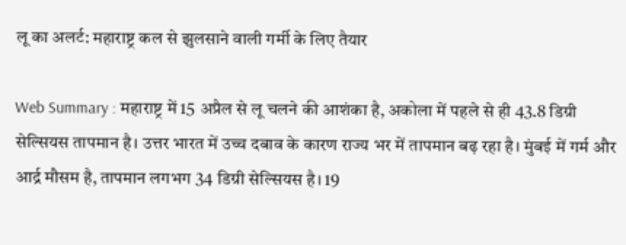लू का अलर्ट: महाराष्ट्र कल से झुलसाने वाली गर्मी के लिए तैयार

Web Summary : महाराष्ट्र में 15 अप्रैल से लू चलने की आशंका है, अकोला में पहले से ही 43.8 डिग्री सेल्सियस तापमान है। उत्तर भारत में उच्च दबाव के कारण राज्य भर में तापमान बढ़ रहा है। मुंबई में गर्म और आर्द्र मौसम है, तापमान लगभग 34 डिग्री सेल्सियस है। 19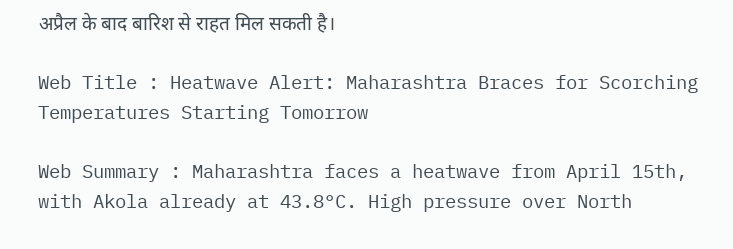अप्रैल के बाद बारिश से राहत मिल सकती है।

Web Title : Heatwave Alert: Maharashtra Braces for Scorching Temperatures Starting Tomorrow

Web Summary : Maharashtra faces a heatwave from April 15th, with Akola already at 43.8°C. High pressure over North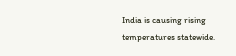India is causing rising temperatures statewide.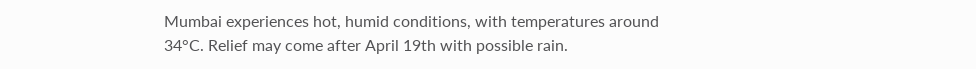Mumbai experiences hot, humid conditions, with temperatures around 34°C. Relief may come after April 19th with possible rain.